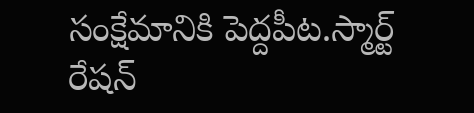సంక్షేమానికి పెద్దపీట.స్మార్ట్ రేషన్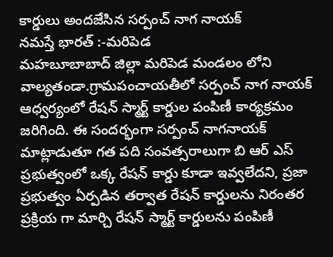కార్డులు అందజేసిన సర్పంచ్ నాగ నాయక్
నమస్తే భారత్ :-మరిపెడ
మహబూబాబాద్ జిల్లా మరిపెడ మండలం లోని వాల్యతండా.గ్రామపంచాయతీలో సర్పంచ్ నాగ నాయక్ ఆధ్వర్యంలో రేషన్ స్మార్ట్ కార్డుల పంపిణీ కార్యక్రమం జరిగింది. ఈ సందర్భంగా సర్పంచ్ నాగనాయక్ మాట్లాడుతూ గత పది సంవత్సరాలుగా బి ఆర్ ఎస్ ప్రభుత్వంలో ఒక్క రేషన్ కార్డు కూడా ఇవ్వలేదని, ప్రజా ప్రభుత్వం ఏర్పడిన తర్వాత రేషన్ కార్డులను నిరంతర ప్రక్రియ గా మార్చి రేషన్ స్మార్ట్ కార్డులను పంపిణీ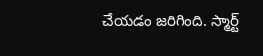చేయడం జరిగింది. స్మార్ట్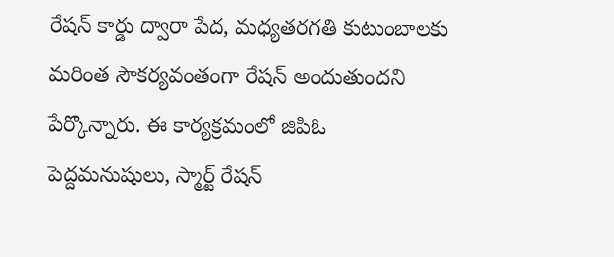రేషన్ కార్డు ద్వారా పేద, మధ్యతరగతి కుటుంబాలకు మరింత సౌకర్యవంతంగా రేషన్ అందుతుందని పేర్కొన్నారు. ఈ కార్యక్రమంలో జిపిఓ పెద్దమనుషులు, స్మార్ట్ రేషన్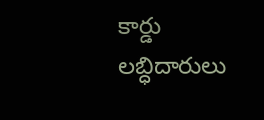కార్డు లబ్ధిదారులు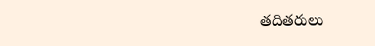తదితరులు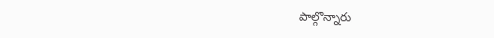పాల్గొన్నారు